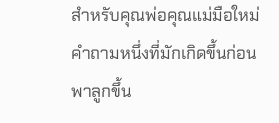สำหรับคุณพ่อคุณแม่มือใหม่ คำถามหนึ่งที่มักเกิดขึ้นก่อนพาลูกขึ้น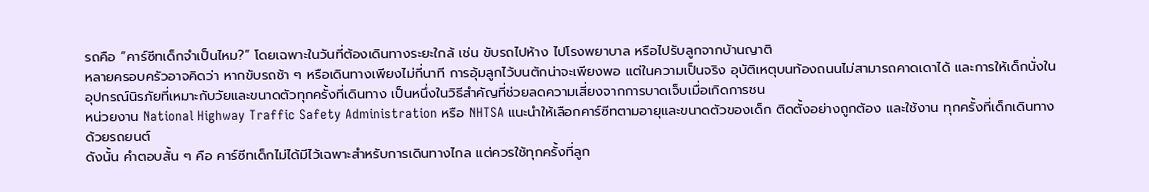รถคือ “คาร์ซีทเด็กจำเป็นไหม?” โดยเฉพาะในวันที่ต้องเดินทางระยะใกล้ เช่น ขับรถไปห้าง ไปโรงพยาบาล หรือไปรับลูกจากบ้านญาติ
หลายครอบครัวอาจคิดว่า หากขับรถช้า ๆ หรือเดินทางเพียงไม่กี่นาที การอุ้มลูกไว้บนตักน่าจะเพียงพอ แต่ในความเป็นจริง อุบัติเหตุบนท้องถนนไม่สามารถคาดเดาได้ และการให้เด็กนั่งในอุปกรณ์นิรภัยที่เหมาะกับวัยและขนาดตัวทุกครั้งที่เดินทาง เป็นหนึ่งในวิธีสำคัญที่ช่วยลดความเสี่ยงจากการบาดเจ็บเมื่อเกิดการชน
หน่วยงาน National Highway Traffic Safety Administration หรือ NHTSA แนะนำให้เลือกคาร์ซีทตามอายุและขนาดตัวของเด็ก ติดตั้งอย่างถูกต้อง และใช้งาน ทุกครั้งที่เด็กเดินทางด้วยรถยนต์
ดังนั้น คำตอบสั้น ๆ คือ คาร์ซีทเด็กไม่ได้มีไว้เฉพาะสำหรับการเดินทางไกล แต่ควรใช้ทุกครั้งที่ลูก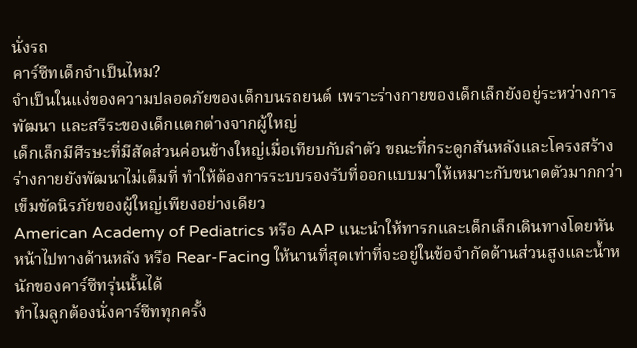นั่งรถ
คาร์ซีทเด็กจำเป็นไหม?
จำเป็นในแง่ของความปลอดภัยของเด็กบนรถยนต์ เพราะร่างกายของเด็กเล็กยังอยู่ระหว่างการพัฒนา และสรีระของเด็กแตกต่างจากผู้ใหญ่
เด็กเล็กมีศีรษะที่มีสัดส่วนค่อนข้างใหญ่เมื่อเทียบกับลำตัว ขณะที่กระดูกสันหลังและโครงสร้างร่างกายยังพัฒนาไม่เต็มที่ ทำให้ต้องการระบบรองรับที่ออกแบบมาให้เหมาะกับขนาดตัวมากกว่าเข็มขัดนิรภัยของผู้ใหญ่เพียงอย่างเดียว
American Academy of Pediatrics หรือ AAP แนะนำให้ทารกและเด็กเล็กเดินทางโดยหันหน้าไปทางด้านหลัง หรือ Rear-Facing ให้นานที่สุดเท่าที่จะอยู่ในข้อจำกัดด้านส่วนสูงและน้ำหนักของคาร์ซีทรุ่นนั้นได้
ทำไมลูกต้องนั่งคาร์ซีททุกครั้ง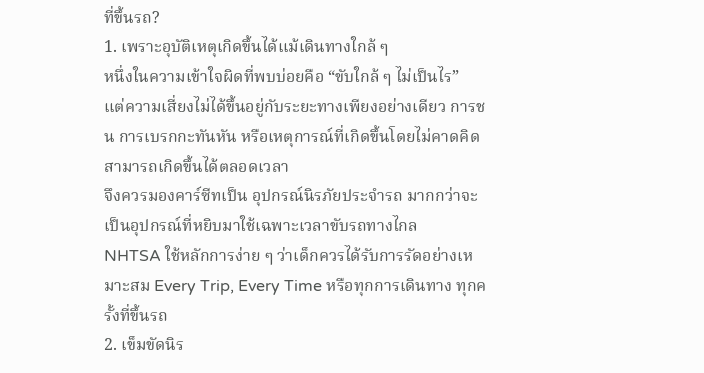ที่ขึ้นรถ?
1. เพราะอุบัติเหตุเกิดขึ้นได้แม้เดินทางใกล้ ๆ
หนึ่งในความเข้าใจผิดที่พบบ่อยคือ “ขับใกล้ ๆ ไม่เป็นไร”
แต่ความเสี่ยงไม่ได้ขึ้นอยู่กับระยะทางเพียงอย่างเดียว การชน การเบรกกะทันหัน หรือเหตุการณ์ที่เกิดขึ้นโดยไม่คาดคิดสามารถเกิดขึ้นได้ตลอดเวลา
จึงควรมองคาร์ซีทเป็น อุปกรณ์นิรภัยประจำรถ มากกว่าจะเป็นอุปกรณ์ที่หยิบมาใช้เฉพาะเวลาขับรถทางไกล
NHTSA ใช้หลักการง่าย ๆ ว่าเด็กควรได้รับการรัดอย่างเหมาะสม Every Trip, Every Time หรือทุกการเดินทาง ทุกครั้งที่ขึ้นรถ
2. เข็มขัดนิร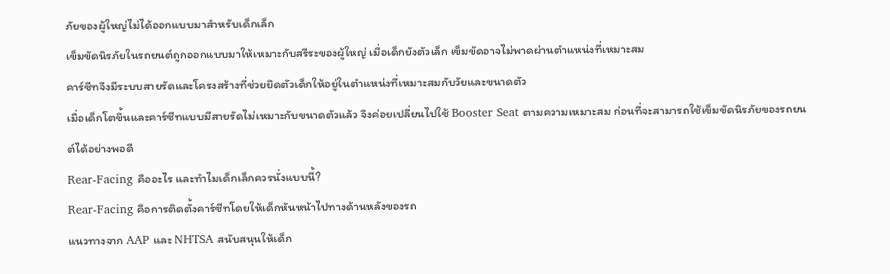ภัยของผู้ใหญ่ไม่ได้ออกแบบมาสำหรับเด็กเล็ก
เข็มขัดนิรภัยในรถยนต์ถูกออกแบบมาให้เหมาะกับสรีระของผู้ใหญ่ เมื่อเด็กยังตัวเล็ก เข็มขัดอาจไม่พาดผ่านตำแหน่งที่เหมาะสม
คาร์ซีทจึงมีระบบสายรัดและโครงสร้างที่ช่วยยึดตัวเด็กให้อยู่ในตำแหน่งที่เหมาะสมกับวัยและขนาดตัว
เมื่อเด็กโตขึ้นและคาร์ซีทแบบมีสายรัดไม่เหมาะกับขนาดตัวแล้ว จึงค่อยเปลี่ยนไปใช้ Booster Seat ตามความเหมาะสม ก่อนที่จะสามารถใช้เข็มขัดนิรภัยของรถยนต์ได้อย่างพอดี
Rear-Facing คืออะไร และทำไมเด็กเล็กควรนั่งแบบนี้?
Rear-Facing คือการติดตั้งคาร์ซีทโดยให้เด็กหันหน้าไปทางด้านหลังของรถ
แนวทางจาก AAP และ NHTSA สนับสนุนให้เด็ก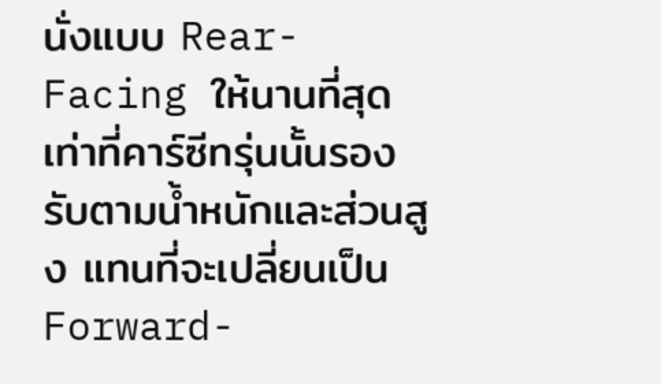นั่งแบบ Rear-Facing ให้นานที่สุดเท่าที่คาร์ซีทรุ่นนั้นรองรับตามน้ำหนักและส่วนสูง แทนที่จะเปลี่ยนเป็น Forward-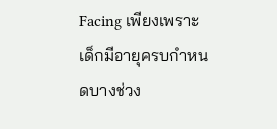Facing เพียงเพราะเด็กมีอายุครบกำหนดบางช่วง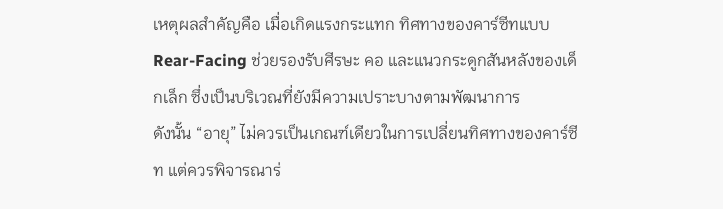เหตุผลสำคัญคือ เมื่อเกิดแรงกระแทก ทิศทางของคาร์ซีทแบบ Rear-Facing ช่วยรองรับศีรษะ คอ และแนวกระดูกสันหลังของเด็กเล็ก ซึ่งเป็นบริเวณที่ยังมีความเปราะบางตามพัฒนาการ
ดังนั้น “อายุ” ไม่ควรเป็นเกณฑ์เดียวในการเปลี่ยนทิศทางของคาร์ซีท แต่ควรพิจารณาร่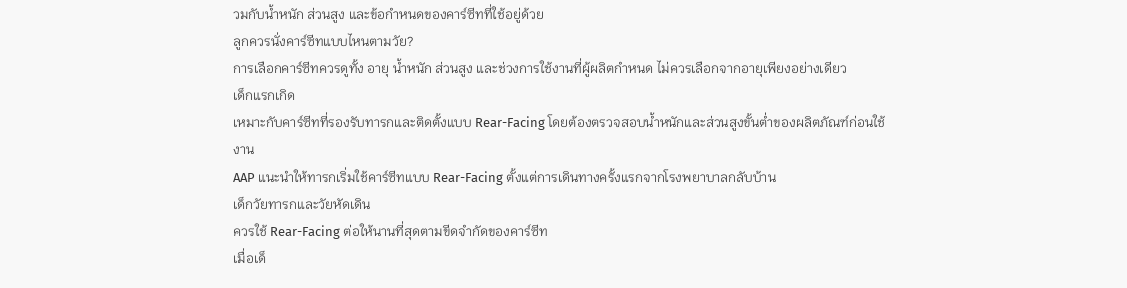วมกับน้ำหนัก ส่วนสูง และข้อกำหนดของคาร์ซีทที่ใช้อยู่ด้วย
ลูกควรนั่งคาร์ซีทแบบไหนตามวัย?
การเลือกคาร์ซีทควรดูทั้ง อายุ น้ำหนัก ส่วนสูง และช่วงการใช้งานที่ผู้ผลิตกำหนด ไม่ควรเลือกจากอายุเพียงอย่างเดียว
เด็กแรกเกิด
เหมาะกับคาร์ซีทที่รองรับทารกและติดตั้งแบบ Rear-Facing โดยต้องตรวจสอบน้ำหนักและส่วนสูงขั้นต่ำของผลิตภัณฑ์ก่อนใช้งาน
AAP แนะนำให้ทารกเริ่มใช้คาร์ซีทแบบ Rear-Facing ตั้งแต่การเดินทางครั้งแรกจากโรงพยาบาลกลับบ้าน
เด็กวัยทารกและวัยหัดเดิน
ควรใช้ Rear-Facing ต่อให้นานที่สุดตามขีดจำกัดของคาร์ซีท
เมื่อเด็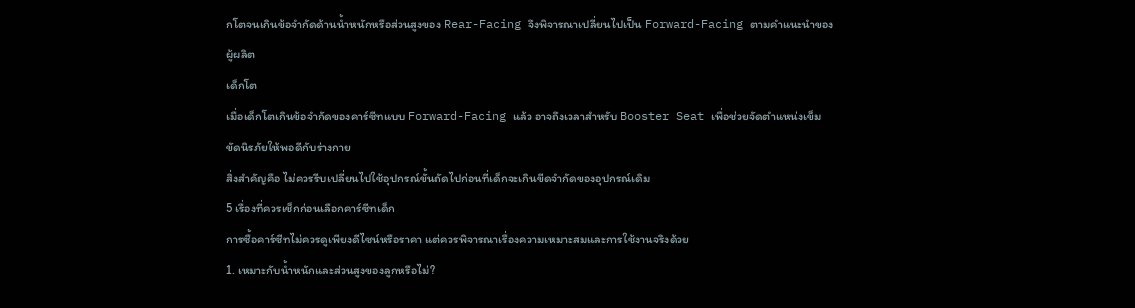กโตจนเกินข้อจำกัดด้านน้ำหนักหรือส่วนสูงของ Rear-Facing จึงพิจารณาเปลี่ยนไปเป็น Forward-Facing ตามคำแนะนำของผู้ผลิต
เด็กโต
เมื่อเด็กโตเกินข้อจำกัดของคาร์ซีทแบบ Forward-Facing แล้ว อาจถึงเวลาสำหรับ Booster Seat เพื่อช่วยจัดตำแหน่งเข็มขัดนิรภัยให้พอดีกับร่างกาย
สิ่งสำคัญคือ ไม่ควรรีบเปลี่ยนไปใช้อุปกรณ์ขั้นถัดไปก่อนที่เด็กจะเกินขีดจำกัดของอุปกรณ์เดิม
5 เรื่องที่ควรเช็กก่อนเลือกคาร์ซีทเด็ก
การซื้อคาร์ซีทไม่ควรดูเพียงดีไซน์หรือราคา แต่ควรพิจารณาเรื่องความเหมาะสมและการใช้งานจริงด้วย
1. เหมาะกับน้ำหนักและส่วนสูงของลูกหรือไม่?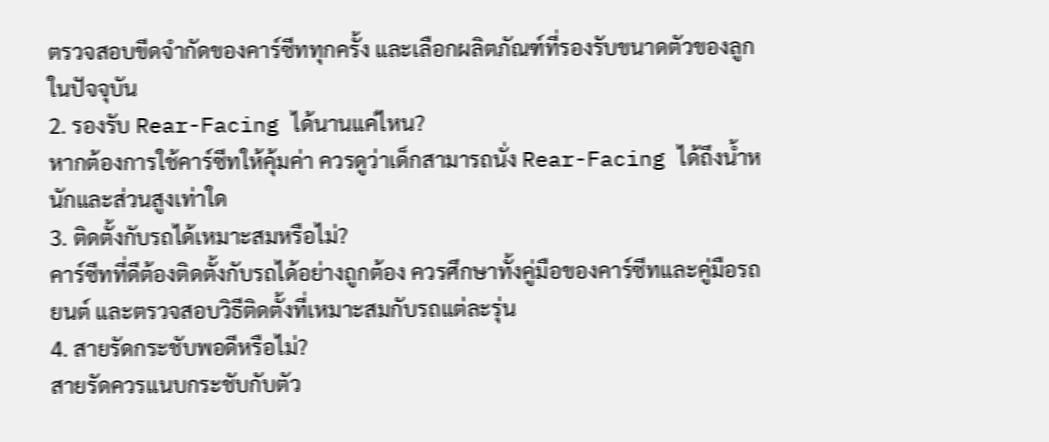ตรวจสอบขีดจำกัดของคาร์ซีททุกครั้ง และเลือกผลิตภัณฑ์ที่รองรับขนาดตัวของลูกในปัจจุบัน
2. รองรับ Rear-Facing ได้นานแค่ไหน?
หากต้องการใช้คาร์ซีทให้คุ้มค่า ควรดูว่าเด็กสามารถนั่ง Rear-Facing ได้ถึงน้ำหนักและส่วนสูงเท่าใด
3. ติดตั้งกับรถได้เหมาะสมหรือไม่?
คาร์ซีทที่ดีต้องติดตั้งกับรถได้อย่างถูกต้อง ควรศึกษาทั้งคู่มือของคาร์ซีทและคู่มือรถยนต์ และตรวจสอบวิธีติดตั้งที่เหมาะสมกับรถแต่ละรุ่น
4. สายรัดกระชับพอดีหรือไม่?
สายรัดควรแนบกระชับกับตัว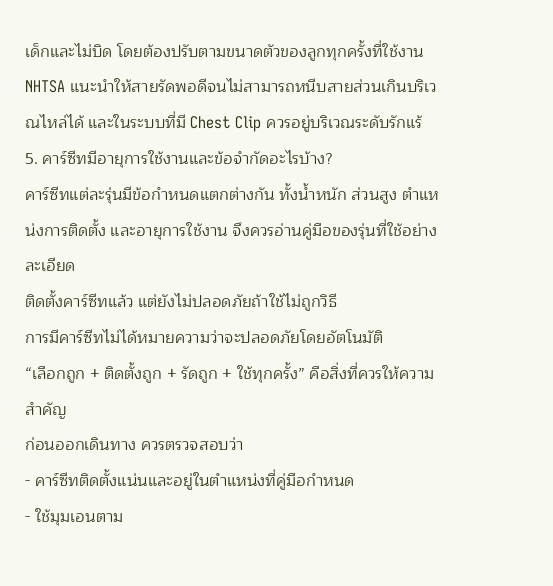เด็กและไม่บิด โดยต้องปรับตามขนาดตัวของลูกทุกครั้งที่ใช้งาน
NHTSA แนะนำให้สายรัดพอดีจนไม่สามารถหนีบสายส่วนเกินบริเวณไหล่ได้ และในระบบที่มี Chest Clip ควรอยู่บริเวณระดับรักแร้
5. คาร์ซีทมีอายุการใช้งานและข้อจำกัดอะไรบ้าง?
คาร์ซีทแต่ละรุ่นมีข้อกำหนดแตกต่างกัน ทั้งน้ำหนัก ส่วนสูง ตำแหน่งการติดตั้ง และอายุการใช้งาน จึงควรอ่านคู่มือของรุ่นที่ใช้อย่างละเอียด
ติดตั้งคาร์ซีทแล้ว แต่ยังไม่ปลอดภัยถ้าใช้ไม่ถูกวิธี
การมีคาร์ซีทไม่ได้หมายความว่าจะปลอดภัยโดยอัตโนมัติ
“เลือกถูก + ติดตั้งถูก + รัดถูก + ใช้ทุกครั้ง” คือสิ่งที่ควรให้ความสำคัญ
ก่อนออกเดินทาง ควรตรวจสอบว่า
- คาร์ซีทติดตั้งแน่นและอยู่ในตำแหน่งที่คู่มือกำหนด
- ใช้มุมเอนตาม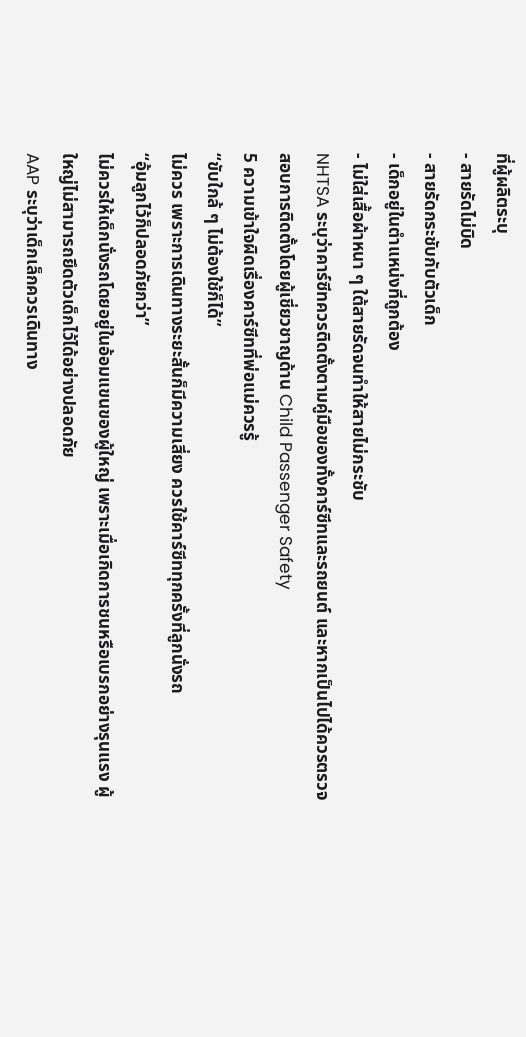ที่ผู้ผลิตระบุ
- สายรัดไม่บิด
- สายรัดกระชับกับตัวเด็ก
- เด็กอยู่ในตำแหน่งที่ถูกต้อง
- ไม่ใส่เสื้อผ้าหนา ๆ ใต้สายรัดจนทำให้สายไม่กระชับ
NHTSA ระบุว่าคาร์ซีทควรติดตั้งตามคู่มือของทั้งคาร์ซีทและรถยนต์ และหากเป็นไปได้ควรตรวจสอบการติดตั้งโดยผู้เชี่ยวชาญด้าน Child Passenger Safety
5 ความเข้าใจผิดเรื่องคาร์ซีทที่พ่อแม่ควรรู้
“ขับใกล้ ๆ ไม่ต้องใช้ก็ได้”
ไม่ควร เพราะการเดินทางระยะสั้นก็มีความเสี่ยง ควรใช้คาร์ซีททุกครั้งที่ลูกนั่งรถ
“อุ้มลูกไว้ก็ปลอดภัยกว่า”
ไม่ควรให้เด็กนั่งรถโดยอยู่ในอ้อมแขนของผู้ใหญ่ เพราะเมื่อเกิดการชนหรือเบรกอย่างรุนแรง ผู้ใหญ่ไม่สามารถยึดตัวเด็กไว้ได้อย่างปลอดภัย
AAP ระบุว่าเด็กเล็กควรเดินทาง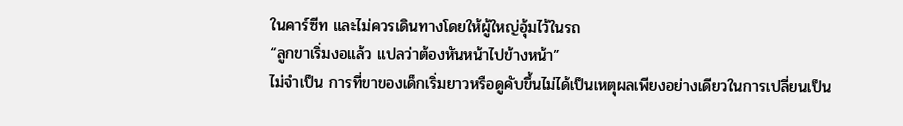ในคาร์ซีท และไม่ควรเดินทางโดยให้ผู้ใหญ่อุ้มไว้ในรถ
“ลูกขาเริ่มงอแล้ว แปลว่าต้องหันหน้าไปข้างหน้า”
ไม่จำเป็น การที่ขาของเด็กเริ่มยาวหรือดูคับขึ้นไม่ได้เป็นเหตุผลเพียงอย่างเดียวในการเปลี่ยนเป็น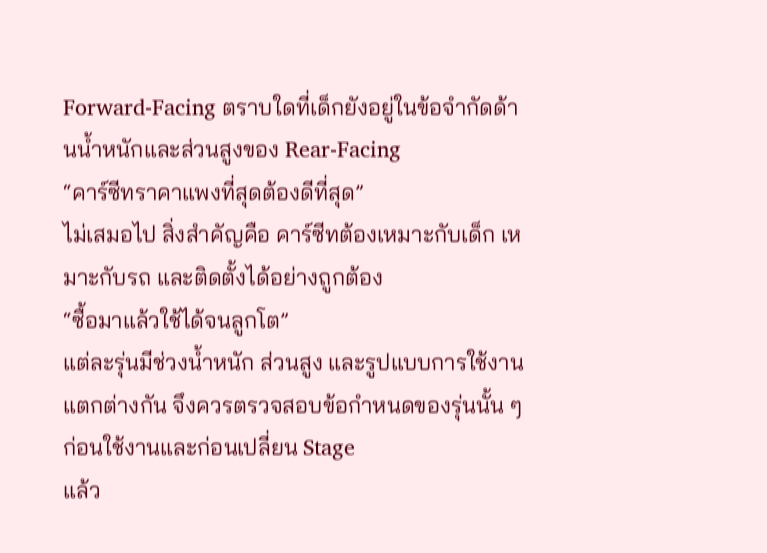Forward-Facing ตราบใดที่เด็กยังอยู่ในข้อจำกัดด้านน้ำหนักและส่วนสูงของ Rear-Facing
“คาร์ซีทราคาแพงที่สุดต้องดีที่สุด”
ไม่เสมอไป สิ่งสำคัญคือ คาร์ซีทต้องเหมาะกับเด็ก เหมาะกับรถ และติดตั้งได้อย่างถูกต้อง
“ซื้อมาแล้วใช้ได้จนลูกโต”
แต่ละรุ่นมีช่วงน้ำหนัก ส่วนสูง และรูปแบบการใช้งานแตกต่างกัน จึงควรตรวจสอบข้อกำหนดของรุ่นนั้น ๆ ก่อนใช้งานและก่อนเปลี่ยน Stage
แล้ว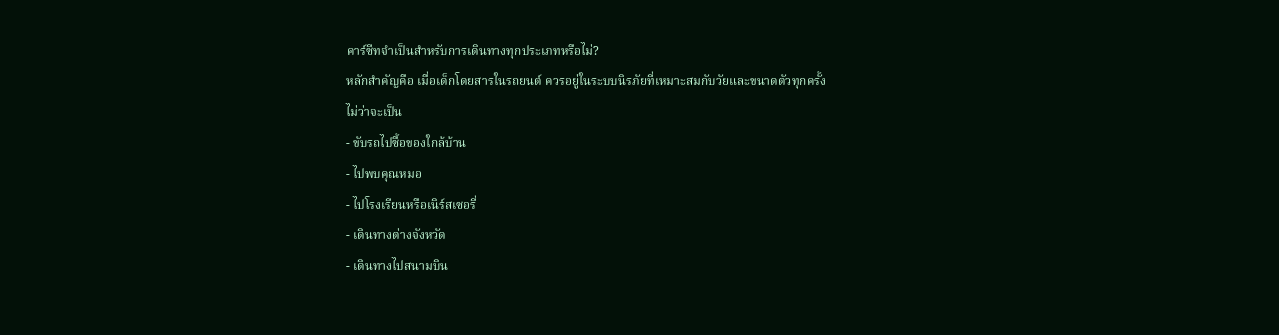คาร์ซีทจำเป็นสำหรับการเดินทางทุกประเภทหรือไม่?
หลักสำคัญคือ เมื่อเด็กโดยสารในรถยนต์ ควรอยู่ในระบบนิรภัยที่เหมาะสมกับวัยและขนาดตัวทุกครั้ง
ไม่ว่าจะเป็น
- ขับรถไปซื้อของใกล้บ้าน
- ไปพบคุณหมอ
- ไปโรงเรียนหรือเนิร์สเซอรี่
- เดินทางต่างจังหวัด
- เดินทางไปสนามบิน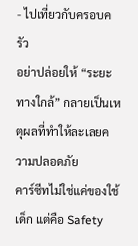- ไปเที่ยวกับครอบครัว
อย่าปล่อยให้ “ระยะทางใกล้” กลายเป็นเหตุผลที่ทำให้ละเลยความปลอดภัย
คาร์ซีทไม่ใช่แค่ของใช้เด็ก แต่คือ Safety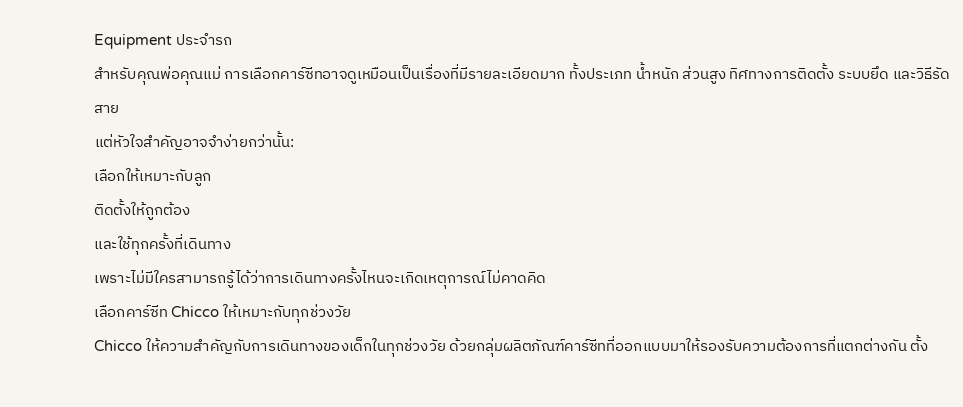Equipment ประจำรถ
สำหรับคุณพ่อคุณแม่ การเลือกคาร์ซีทอาจดูเหมือนเป็นเรื่องที่มีรายละเอียดมาก ทั้งประเภท น้ำหนัก ส่วนสูง ทิศทางการติดตั้ง ระบบยึด และวิธีรัดสาย
แต่หัวใจสำคัญอาจจำง่ายกว่านั้น:
เลือกให้เหมาะกับลูก
ติดตั้งให้ถูกต้อง
และใช้ทุกครั้งที่เดินทาง
เพราะไม่มีใครสามารถรู้ได้ว่าการเดินทางครั้งไหนจะเกิดเหตุการณ์ไม่คาดคิด
เลือกคาร์ซีท Chicco ให้เหมาะกับทุกช่วงวัย
Chicco ให้ความสำคัญกับการเดินทางของเด็กในทุกช่วงวัย ด้วยกลุ่มผลิตภัณฑ์คาร์ซีทที่ออกแบบมาให้รองรับความต้องการที่แตกต่างกัน ตั้ง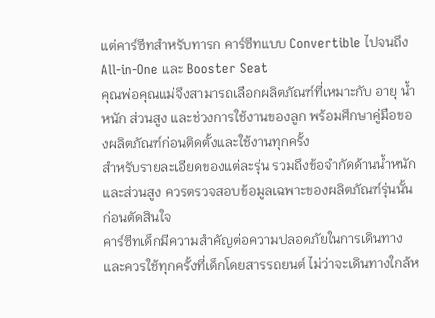แต่คาร์ซีทสำหรับทารก คาร์ซีทแบบ Convertible ไปจนถึง All-in-One และ Booster Seat
คุณพ่อคุณแม่จึงสามารถเลือกผลิตภัณฑ์ที่เหมาะกับ อายุ น้ำหนัก ส่วนสูง และช่วงการใช้งานของลูก พร้อมศึกษาคู่มือของผลิตภัณฑ์ก่อนติดตั้งและใช้งานทุกครั้ง
สำหรับรายละเอียดของแต่ละรุ่น รวมถึงข้อจำกัดด้านน้ำหนักและส่วนสูง ควรตรวจสอบข้อมูลเฉพาะของผลิตภัณฑ์รุ่นนั้นก่อนตัดสินใจ
คาร์ซีทเด็กมีความสำคัญต่อความปลอดภัยในการเดินทาง และควรใช้ทุกครั้งที่เด็กโดยสารรถยนต์ ไม่ว่าจะเดินทางใกล้ห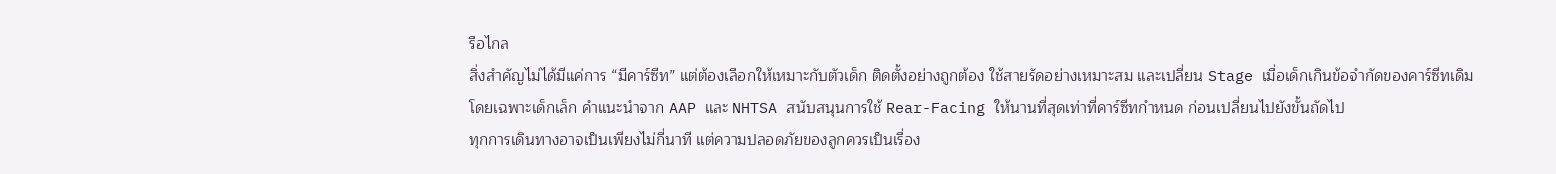รือไกล
สิ่งสำคัญไม่ได้มีแค่การ “มีคาร์ซีท” แต่ต้องเลือกให้เหมาะกับตัวเด็ก ติดตั้งอย่างถูกต้อง ใช้สายรัดอย่างเหมาะสม และเปลี่ยน Stage เมื่อเด็กเกินข้อจำกัดของคาร์ซีทเดิม
โดยเฉพาะเด็กเล็ก คำแนะนำจาก AAP และ NHTSA สนับสนุนการใช้ Rear-Facing ให้นานที่สุดเท่าที่คาร์ซีทกำหนด ก่อนเปลี่ยนไปยังขั้นถัดไป
ทุกการเดินทางอาจเป็นเพียงไม่กี่นาที แต่ความปลอดภัยของลูกควรเป็นเรื่อง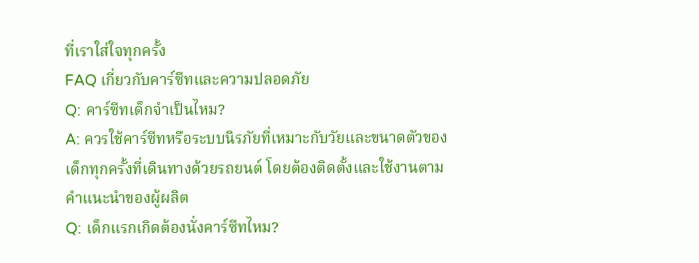ที่เราใส่ใจทุกครั้ง
FAQ เกี่ยวกับคาร์ซีทและความปลอดภัย
Q: คาร์ซีทเด็กจำเป็นไหม?
A: ควรใช้คาร์ซีทหรือระบบนิรภัยที่เหมาะกับวัยและขนาดตัวของเด็กทุกครั้งที่เดินทางด้วยรถยนต์ โดยต้องติดตั้งและใช้งานตามคำแนะนำของผู้ผลิต
Q: เด็กแรกเกิดต้องนั่งคาร์ซีทไหม?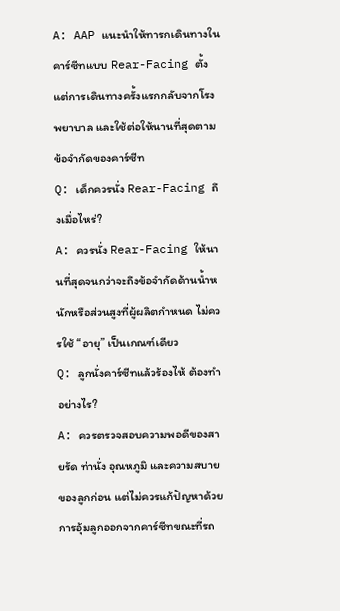A: AAP แนะนำให้ทารกเดินทางในคาร์ซีทแบบ Rear-Facing ตั้งแต่การเดินทางครั้งแรกกลับจากโรงพยาบาล และใช้ต่อให้นานที่สุดตามข้อจำกัดของคาร์ซีท
Q: เด็กควรนั่ง Rear-Facing ถึงเมื่อไหร่?
A: ควรนั่ง Rear-Facing ให้นานที่สุดจนกว่าจะถึงข้อจำกัดด้านน้ำหนักหรือส่วนสูงที่ผู้ผลิตกำหนด ไม่ควรใช้ “อายุ” เป็นเกณฑ์เดียว
Q: ลูกนั่งคาร์ซีทแล้วร้องไห้ ต้องทำอย่างไร?
A: ควรตรวจสอบความพอดีของสายรัด ท่านั่ง อุณหภูมิ และความสบายของลูกก่อน แต่ไม่ควรแก้ปัญหาด้วยการอุ้มลูกออกจากคาร์ซีทขณะที่รถ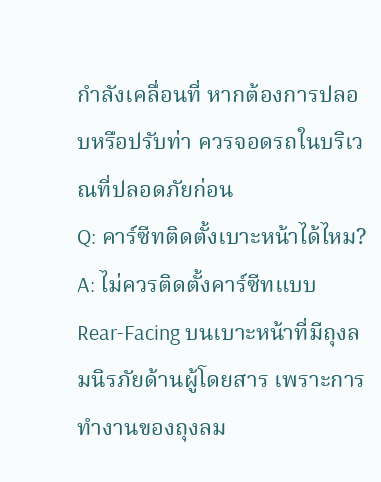กำลังเคลื่อนที่ หากต้องการปลอบหรือปรับท่า ควรจอดรถในบริเวณที่ปลอดภัยก่อน
Q: คาร์ซีทติดตั้งเบาะหน้าได้ไหม?
A: ไม่ควรติดตั้งคาร์ซีทแบบ Rear-Facing บนเบาะหน้าที่มีถุงลมนิรภัยด้านผู้โดยสาร เพราะการทำงานของถุงลม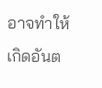อาจทำให้เกิดอันต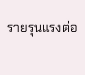รายรุนแรงต่อ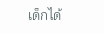เด็กได้